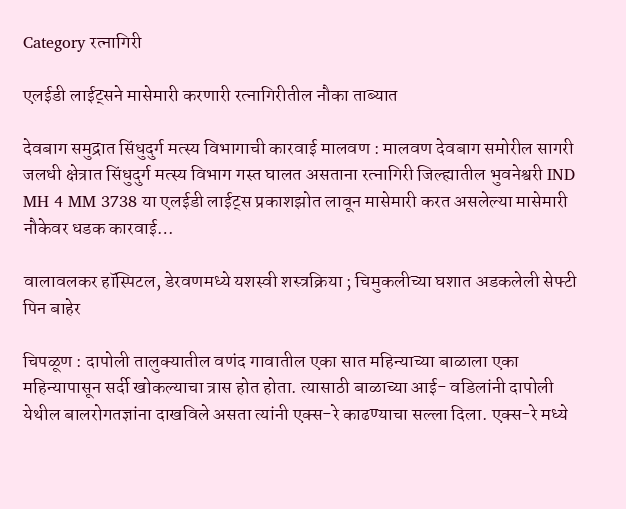Category रत्नागिरी

एलईडी लाईट्सने मासेमारी करणारी रत्नागिरीतील नौका ताब्यात

देवबाग समुद्रात सिंधुदुर्ग मत्स्य विभागाची कारवाई मालवण : मालवण देवबाग समोरील सागरी जलधी क्षेत्रात सिंधुदुर्ग मत्स्य विभाग गस्त घालत असताना रत्नागिरी जिल्ह्यातील भुवनेश्वरी IND MH 4 MM 3738 या एलईडी लाईट्स प्रकाशझोत लावून मासेमारी करत असलेल्या मासेमारी नौकेवर धडक कारवाई…

वालावलकर हॉस्पिटल, डेरवणमध्ये यशस्वी शस्त्रक्रिया ; चिमुकलीच्या घशात अडकलेली सेफ्टी पिन बाहेर

चिपळूण : दापोली तालुक्यातील वणंद गावातील एका सात महिन्याच्या बाळाला एका महिन्यापासून सर्दी खोकल्याचा त्रास होत होता. त्यासाठी बाळाच्या आई- वडिलांनी दापोली येथील बालरोगतज्ञांना दाखविले असता त्यांनी एक्स-रे काढण्याचा सल्ला दिला. एक्स-रे मध्ये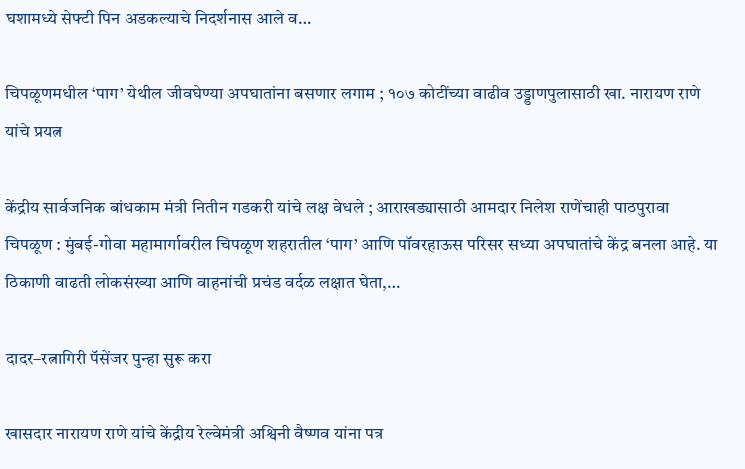घशामध्ये सेफ्टी पिन अडकल्याचे निदर्शनास आले व…

चिपळूणमधील ‘पाग’ येथील जीवघेण्या अपघातांना बसणार लगाम ; १०७ कोटींच्या वाढीव उड्डाणपुलासाठी खा. नारायण राणे यांचे प्रयत्न

केंद्रीय सार्वजनिक बांधकाम मंत्री नितीन गडकरी यांचे लक्ष वेधले ; आराखड्यासाठी आमदार निलेश राणेंचाही पाठपुरावा चिपळूण : मुंबई-गोवा महामार्गावरील चिपळूण शहरातील ‘पाग’ आणि पॉवरहाऊस परिसर सध्या अपघातांचे केंद्र बनला आहे. या ठिकाणी वाढती लोकसंख्या आणि वाहनांची प्रचंड वर्दळ लक्षात घेता,…

दादर–रत्नागिरी पॅसेंजर पुन्हा सुरू करा

खासदार नारायण राणे यांचे केंद्रीय रेल्वेमंत्री अश्विनी वैष्णव यांना पत्र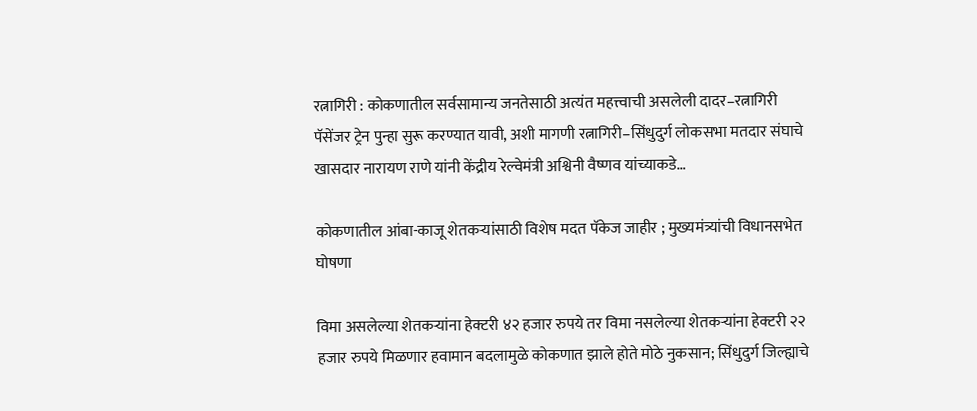रत्नागिरी : कोकणातील सर्वसामान्य जनतेसाठी अत्यंत महत्त्वाची असलेली दादर–रत्नागिरी पॅसेंजर ट्रेन पुन्हा सुरू करण्यात यावी, अशी मागणी रत्नागिरी–सिंधुदुर्ग लोकसभा मतदार संघाचे खासदार नारायण राणे यांनी केंद्रीय रेल्वेमंत्री अश्विनी वैष्णव यांच्याकडे…

कोकणातील आंबा-काजू शेतकऱ्यांसाठी विशेष मदत पॅकेज जाहीर ; मुख्यमंत्र्यांची विधानसभेत घोषणा

विमा असलेल्या शेतकऱ्यांना हेक्‍टरी ४२ हजार रुपये तर विमा नसलेल्या शेतकऱ्यांना हेक्‍टरी २२ हजार रुपये मिळणार हवामान बदलामुळे कोकणात झाले होते मोठे नुकसान; सिंधुदुर्ग जिल्ह्याचे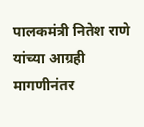पालकमंत्री नितेश राणे यांच्या आग्रही मागणीनंतर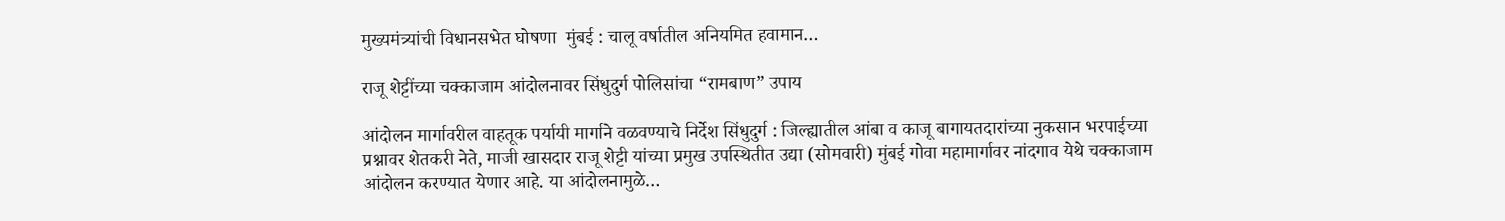मुख्यमंत्र्यांची विधानसभेत घोषणा  मुंबई : चालू वर्षातील अनियमित हवामान…

राजू शेट्टींच्या चक्काजाम आंदोलनावर सिंधुदुर्ग पोलिसांचा “रामबाण” उपाय

आंदोलन मार्गावरील वाहतूक पर्यायी मार्गाने वळवण्याचे निर्देश सिंधुदुर्ग : जिल्ह्यातील आंबा व काजू बागायतदारांच्या नुकसान भरपाईच्या प्रश्नावर शेतकरी नेते, माजी खासदार राजू शेट्टी यांच्या प्रमुख उपस्थितीत उद्या (सोमवारी) मुंबई गोवा महामार्गावर नांदगाव येथे चक्काजाम आंदोलन करण्यात येणार आहे. या आंदोलनामुळे…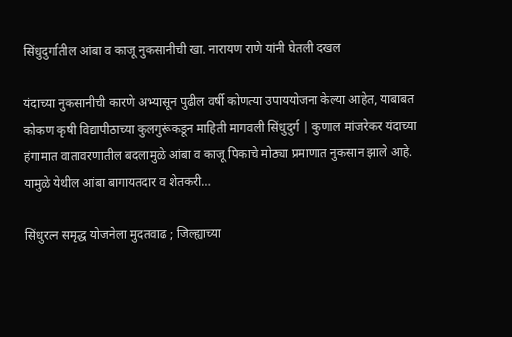सिंधुदुर्गातील आंबा व काजू नुकसानीची खा. नारायण राणे यांनी घेतली दखल

यंदाच्या नुकसानीची कारणे अभ्यासून पुढील वर्षी कोणत्या उपाययोजना केल्या आहेत, याबाबत कोकण कृषी विद्यापीठाच्या कुलगुरूंकडून माहिती मागवली सिंधुदुर्ग | कुणाल मांजरेकर यंदाच्या हंगामात वातावरणातील बदलामुळे आंबा व काजू पिकाचे मोठ्या प्रमाणात नुकसान झाले आहे. यामुळे येथील आंबा बागायतदार व शेतकरी…

सिंधुरत्न समृद्ध योजनेला मुदतवाढ ; जिल्ह्याच्या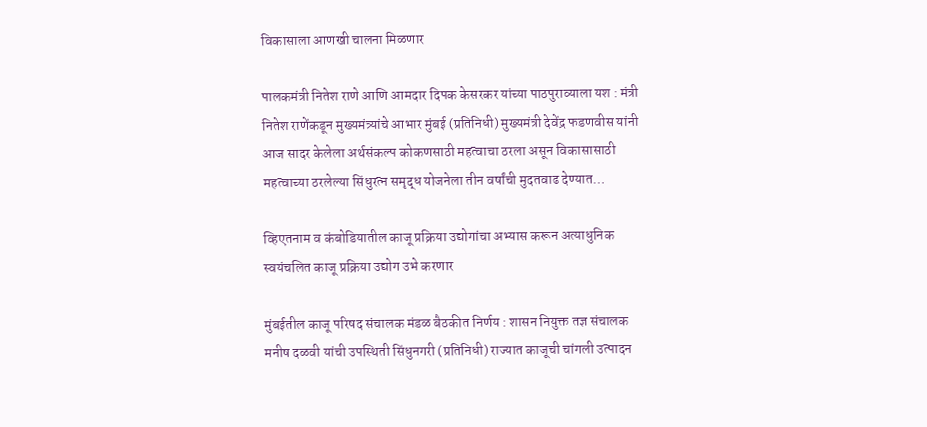विकासाला आणखी चालना मिळणार

पालकमंत्री नितेश राणे आणि आमदार दिपक केसरकर यांच्या पाठपुराव्याला यश : मंत्री नितेश राणेंकडून मुख्यमंत्र्यांचे आभार मुंबई (प्रतिनिधी) मुख्यमंत्री देवेंद्र फडणवीस यांनी आज सादर केलेला अर्थसंकल्प कोकणसाठी महत्वाचा ठरला असून विकासासाठी महत्वाच्या ठरलेल्या सिंधुरत्न समृद्ध योजनेला तीन वर्षांची मुदतवाढ देण्यात…

व्हिएतनाम व कंबोडियातील काजू प्रक्रिया उद्योगांचा अभ्यास करून अत्याधुनिक स्वयंचलित काजू प्रक्रिया उद्योग उभे करणार

मुंबईतील काजू परिषद संचालक मंडळ बैठकीत निर्णय : शासन नियुक्त तज्ञ संचालक मनीष दळवी यांची उपस्थिती सिंधुनगरी (प्रतिनिधी) राज्यात काजूची चांगली उत्पादन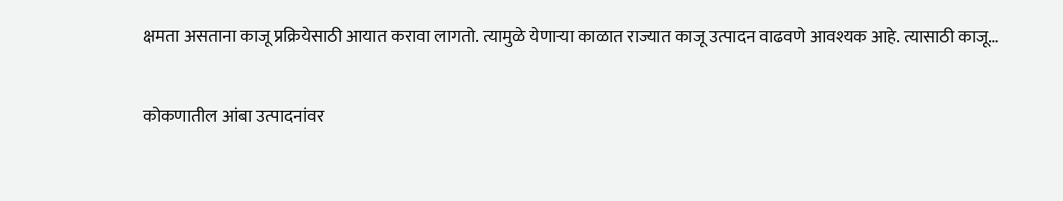क्षमता असताना काजू प्रक्रियेसाठी आयात करावा लागतो. त्यामुळे येणाऱ्या काळात राज्यात काजू उत्पादन वाढवणे आवश्यक आहे. त्यासाठी काजू…

कोकणातील आंबा उत्पादनांवर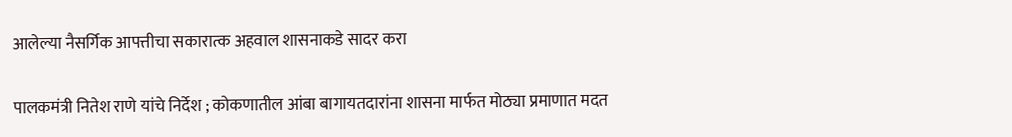आलेल्या नैसर्गिक आपत्तीचा सकारात्‍क अहवाल शासनाकडे सादर करा

पालकमंत्री नितेश राणे यांचे निर्देश ; कोकणातील आंबा बागायतदारांना शासना मार्फत मोठ्या प्रमाणात मदत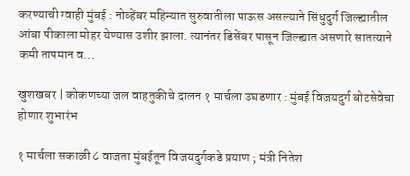करण्याची ग्वाही मुंबई : नोव्हेंबर महिन्यात सुरुवातीला पाऊस असल्याने सिंधुदुर्ग जिल्ह्यातील आंबा पीकाला मोहर येण्यास उशीर झाला. त्यानंतर डिसेंबर पासून जिल्ह्यात असणारे सातत्याने कमी तापमान व…

खुशखबर | कोकणच्या जल वाहतुकीचे दालन १ मार्चला उघडणार : मुंबई विजयदुर्ग बोटसेवेचा होणार शुभारंभ

१ मार्चला सकाळी ८ वाजता मुंबईतून विजयदुर्गकडे प्रयाण ; मंत्री नितेश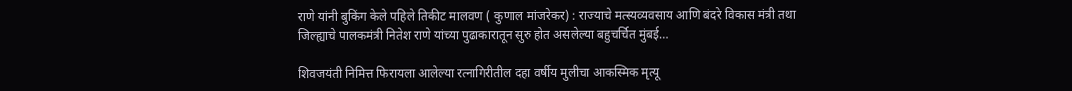राणे यांनी बुकिंग केले पहिले तिकीट मालवण ( कुणाल मांजरेकर) : राज्याचे मत्स्यव्यवसाय आणि बंदरे विकास मंत्री तथा जिल्ह्याचे पालकमंत्री नितेश राणे यांच्या पुढाकारातून सुरु होत असलेल्या बहुचर्चित मुंबई…

शिवजयंती निमित्त फिरायला आलेल्या रत्नागिरीतील दहा वर्षीय मुलीचा आकस्मिक मृत्यू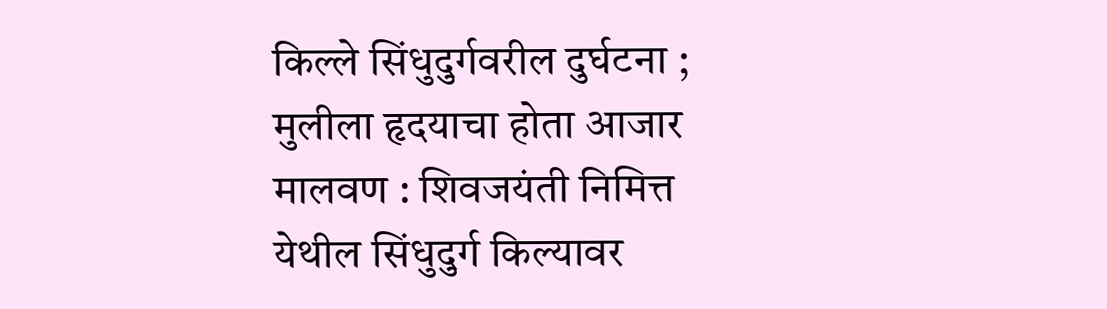किल्ले सिंधुदुर्गवरील दुर्घटना ; मुलीला हृदयाचा होता आजार मालवण : शिवजयंती निमित्त येथील सिंधुदुर्ग किल्यावर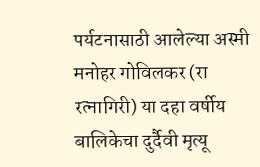पर्यटनासाठी आलेल्या अस्मी मनोहर गोविलकर (रा रत्नागिरी) या दहा वर्षीय बालिकेचा दुर्दैवी मृत्यू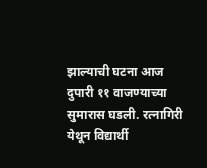झाल्याची घटना आज दुपारी ११ वाजण्याच्या सुमारास घडली. रत्नागिरी येथून विद्यार्थी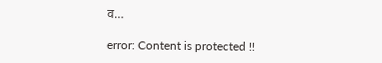व…

error: Content is protected !!